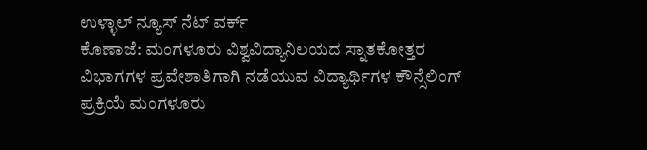ಉಳ್ಳಾಲ್ ನ್ಯೂಸ್ ನೆಟ್ ವರ್ಕ್
ಕೊಣಾಜೆ: ಮಂಗಳೂರು ವಿಶ್ವವಿದ್ಯಾನಿಲಯದ ಸ್ನಾತಕೋತ್ತರ ವಿಭಾಗಗಳ ಪ್ರವೇಶಾತಿಗಾಗಿ ನಡೆಯುವ ವಿದ್ಯಾರ್ಥಿಗಳ ಕೌನ್ಸೆಲಿಂಗ್ ಪ್ರಕ್ರಿಯೆ ಮಂಗಳೂರು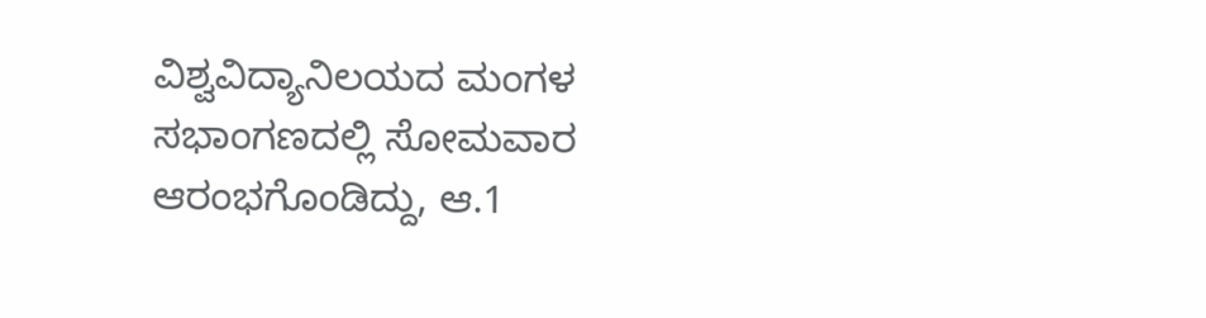ವಿಶ್ವವಿದ್ಯಾನಿಲಯದ ಮಂಗಳ ಸಭಾಂಗಣದಲ್ಲಿ ಸೋಮವಾರ ಆರಂಭಗೊಂಡಿದ್ದು, ಆ.1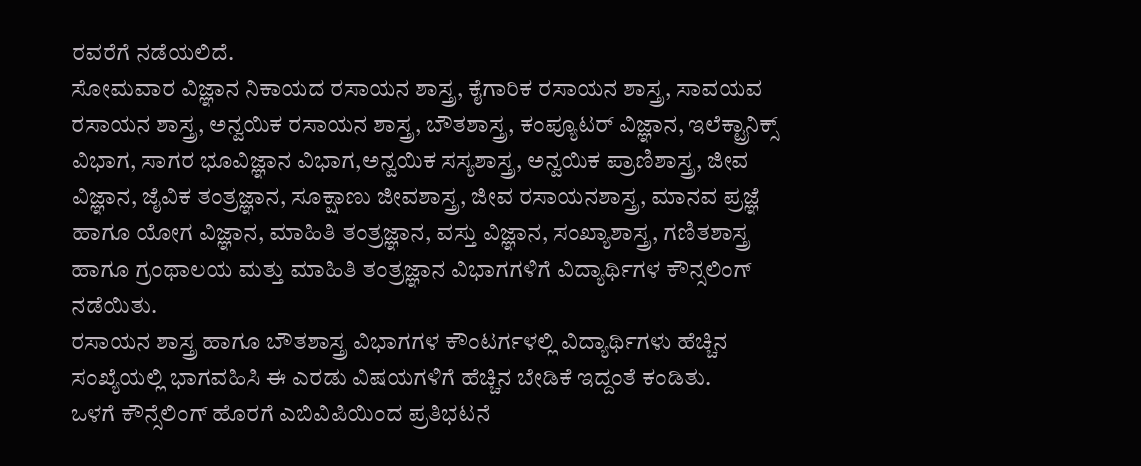ರವರೆಗೆ ನಡೆಯಲಿದೆ.
ಸೋಮವಾರ ವಿಜ್ಞಾನ ನಿಕಾಯದ ರಸಾಯನ ಶಾಸ್ತ್ರ, ಕೈಗಾರಿಕ ರಸಾಯನ ಶಾಸ್ತ್ರ, ಸಾವಯವ ರಸಾಯನ ಶಾಸ್ತ್ರ, ಅನ್ವಯಿಕ ರಸಾಯನ ಶಾಸ್ತ್ರ, ಬೌತಶಾಸ್ತ್ರ, ಕಂಪ್ಯೂಟರ್ ವಿಜ್ಞಾನ, ಇಲೆಕ್ಟ್ರಾನಿಕ್ಸ್ ವಿಭಾಗ, ಸಾಗರ ಭೂವಿಜ್ಞಾನ ವಿಭಾಗ,ಅನ್ವಯಿಕ ಸಸ್ಯಶಾಸ್ತ್ರ, ಅನ್ವಯಿಕ ಪ್ರಾಣಿಶಾಸ್ತ್ರ, ಜೀವ ವಿಜ್ಞಾನ, ಜೈವಿಕ ತಂತ್ರಜ್ಞಾನ, ಸೂಕ್ಷಾಣು ಜೀವಶಾಸ್ತ್ರ, ಜೀವ ರಸಾಯನಶಾಸ್ತ್ರ, ಮಾನವ ಪ್ರಜ್ಞೆ ಹಾಗೂ ಯೋಗ ವಿಜ್ಞಾನ, ಮಾಹಿತಿ ತಂತ್ರಜ್ಞಾನ, ವಸ್ತು ವಿಜ್ಞಾನ, ಸಂಖ್ಯಾಶಾಸ್ತ್ರ, ಗಣಿತಶಾಸ್ತ್ರ ಹಾಗೂ ಗ್ರಂಥಾಲಯ ಮತ್ತು ಮಾಹಿತಿ ತಂತ್ರಜ್ಞಾನ ವಿಭಾಗಗಳಿಗೆ ವಿದ್ಯಾರ್ಥಿಗಳ ಕೌನ್ಸಲಿಂಗ್ ನಡೆಯಿತು.
ರಸಾಯನ ಶಾಸ್ತ್ರ ಹಾಗೂ ಬೌತಶಾಸ್ತ್ರ ವಿಭಾಗಗಳ ಕೌಂಟರ್ಗಳಲ್ಲಿ ವಿದ್ಯಾರ್ಥಿಗಳು ಹೆಚ್ಚಿನ ಸಂಖ್ಯೆಯಲ್ಲಿ ಭಾಗವಹಿಸಿ ಈ ಎರಡು ವಿಷಯಗಳಿಗೆ ಹೆಚ್ಚಿನ ಬೇಡಿಕೆ ಇದ್ದಂತೆ ಕಂಡಿತು.
ಒಳಗೆ ಕೌನ್ಸೆಲಿಂಗ್ ಹೊರಗೆ ಎಬಿವಿಪಿಯಿಂದ ಪ್ರತಿಭಟನೆ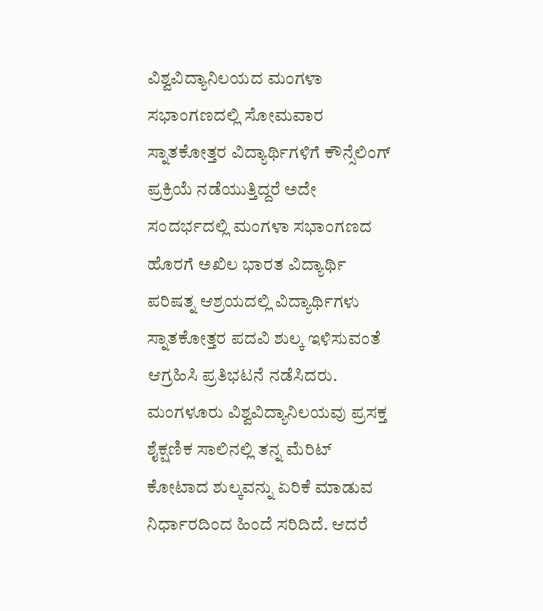ವಿಶ್ವವಿದ್ಯಾನಿಲಯದ ಮಂಗಳಾ ಸಭಾಂಗಣದಲ್ಲಿ ಸೋಮವಾರ ಸ್ನಾತಕೋತ್ತರ ವಿದ್ಯಾರ್ಥಿಗಳಿಗೆ ಕೌನ್ಸೆಲಿಂಗ್ ಪ್ರಕ್ರಿಯೆ ನಡೆಯುತ್ತಿದ್ದರೆ ಅದೇ ಸಂದರ್ಭದಲ್ಲಿ ಮಂಗಳಾ ಸಭಾಂಗಣದ ಹೊರಗೆ ಅಖಿಲ ಭಾರತ ವಿದ್ಯಾರ್ಥಿ ಪರಿಷತ್ನ ಆಶ್ರಯದಲ್ಲಿ ವಿದ್ಯಾರ್ಥಿಗಳು ಸ್ನಾತಕೋತ್ತರ ಪದವಿ ಶುಲ್ಕ ಇಳಿಸುವಂತೆ ಆಗ್ರಹಿಸಿ ಪ್ರತಿಭಟನೆ ನಡೆಸಿದರು.
ಮಂಗಳೂರು ವಿಶ್ವವಿದ್ಯಾನಿಲಯವು ಪ್ರಸಕ್ತ ಶೈಕ್ಷಣಿಕ ಸಾಲಿನಲ್ಲಿ ತನ್ನ ಮೆರಿಟ್ ಕೋಟಾದ ಶುಲ್ಕವನ್ನು ಏರಿಕೆ ಮಾಡುವ ನಿರ್ಧಾರದಿಂದ ಹಿಂದೆ ಸರಿದಿದೆ. ಆದರೆ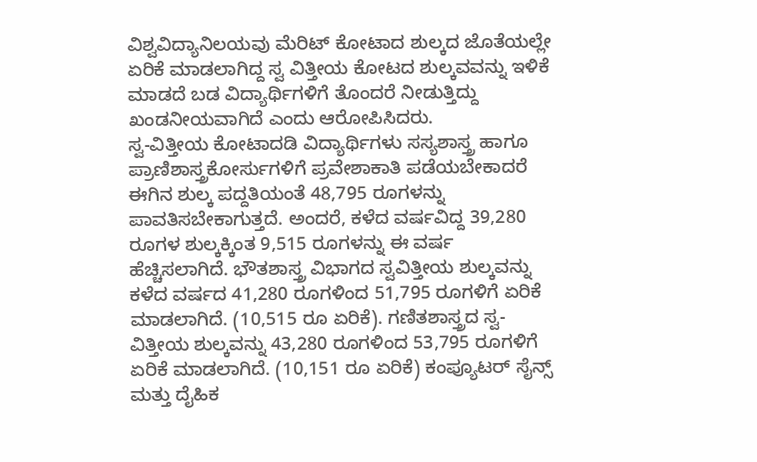ವಿಶ್ವವಿದ್ಯಾನಿಲಯವು ಮೆರಿಟ್ ಕೋಟಾದ ಶುಲ್ಕದ ಜೊತೆಯಲ್ಲೇ ಏರಿಕೆ ಮಾಡಲಾಗಿದ್ದ ಸ್ವ ವಿತ್ತೀಯ ಕೋಟದ ಶುಲ್ಕವವನ್ನು ಇಳಿಕೆ ಮಾಡದೆ ಬಡ ವಿದ್ಯಾರ್ಥಿಗಳಿಗೆ ತೊಂದರೆ ನೀಡುತ್ತಿದ್ದು ಖಂಡನೀಯವಾಗಿದೆ ಎಂದು ಆರೋಪಿಸಿದರು.
ಸ್ವ-ವಿತ್ತೀಯ ಕೋಟಾದಡಿ ವಿದ್ಯಾರ್ಥಿಗಳು ಸಸ್ಯಶಾಸ್ತ್ರ ಹಾಗೂ ಪ್ರಾಣಿಶಾಸ್ತ್ರಕೋರ್ಸುಗಳಿಗೆ ಪ್ರವೇಶಾಕಾತಿ ಪಡೆಯಬೇಕಾದರೆ ಈಗಿನ ಶುಲ್ಕ ಪದ್ದತಿಯಂತೆ 48,795 ರೂಗಳನ್ನು ಪಾವತಿಸಬೇಕಾಗುತ್ತದೆ. ಅಂದರೆ, ಕಳೆದ ವರ್ಷವಿದ್ದ 39,280 ರೂಗಳ ಶುಲ್ಕಕ್ಕಿಂತ 9,515 ರೂಗಳನ್ನು ಈ ವರ್ಷ ಹೆಚ್ಚಿಸಲಾಗಿದೆ. ಭೌತಶಾಸ್ತ್ರ ವಿಭಾಗದ ಸ್ವವಿತ್ತೀಯ ಶುಲ್ಕವನ್ನು ಕಳೆದ ವರ್ಷದ 41,280 ರೂಗಳಿಂದ 51,795 ರೂಗಳಿಗೆ ಏರಿಕೆ ಮಾಡಲಾಗಿದೆ. (10,515 ರೂ ಏರಿಕೆ). ಗಣಿತಶಾಸ್ತ್ರದ ಸ್ವ-ವಿತ್ತೀಯ ಶುಲ್ಕವನ್ನು 43,280 ರೂಗಳಿಂದ 53,795 ರೂಗಳಿಗೆ ಏರಿಕೆ ಮಾಡಲಾಗಿದೆ. (10,151 ರೂ ಏರಿಕೆ) ಕಂಪ್ಯೂಟರ್ ಸೈನ್ಸ್ ಮತ್ತು ದೈಹಿಕ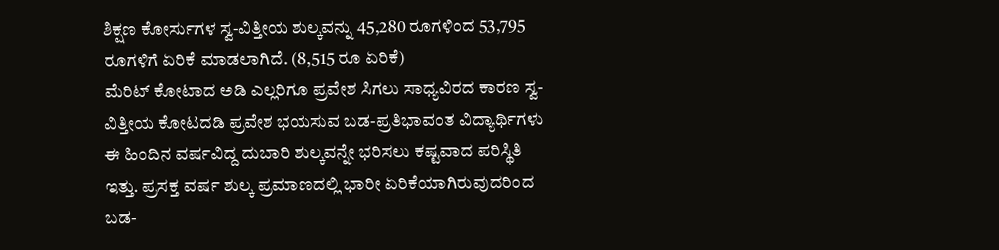ಶಿಕ್ಷಣ ಕೋರ್ಸುಗಳ ಸ್ವ-ವಿತ್ತೀಯ ಶುಲ್ಕವನ್ನು 45,280 ರೂಗಳಿಂದ 53,795 ರೂಗಳಿಗೆ ಏರಿಕೆ ಮಾಡಲಾಗಿದೆ. (8,515 ರೂ ಏರಿಕೆ)
ಮೆರಿಟ್ ಕೋಟಾದ ಅಡಿ ಎಲ್ಲರಿಗೂ ಪ್ರವೇಶ ಸಿಗಲು ಸಾಧ್ಯವಿರದ ಕಾರಣ ಸ್ವ-ವಿತ್ತೀಯ ಕೋಟದಡಿ ಪ್ರವೇಶ ಭಯಸುವ ಬಡ-ಪ್ರತಿಭಾವಂತ ವಿದ್ಯಾರ್ಥಿಗಳು ಈ ಹಿಂದಿನ ವರ್ಷವಿದ್ದ ದುಬಾರಿ ಶುಲ್ಕವನ್ನೇ ಭರಿಸಲು ಕಷ್ಟವಾದ ಪರಿಸ್ಥಿತಿ ಇತ್ತು. ಪ್ರಸಕ್ತ ವರ್ಷ ಶುಲ್ಕ ಪ್ರಮಾಣದಲ್ಲಿ ಭಾರೀ ಏರಿಕೆಯಾಗಿರುವುದರಿಂದ ಬಡ-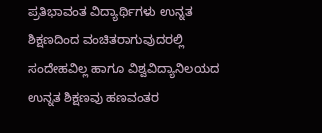ಪ್ರತಿಭಾವಂತ ವಿದ್ಯಾರ್ಥಿಗಳು ಉನ್ನತ ಶಿಕ್ಷಣದಿಂದ ವಂಚಿತರಾಗುವುದರಲ್ಲಿ ಸಂದೇಹವಿಲ್ಲ ಹಾಗೂ ವಿಶ್ವವಿದ್ಯಾನಿಲಯದ ಉನ್ನತ ಶಿಕ್ಷಣವು ಹಣವಂತರ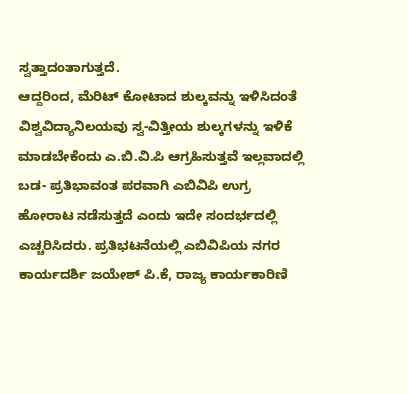ಸ್ವತ್ತಾದಂತಾಗುತ್ತದೆ.
ಆದ್ದರಿಂದ, ಮೆರಿಟ್ ಕೋಟಾದ ಶುಲ್ಕವನ್ನು ಇಳಿಸಿದಂತೆ ವಿಶ್ವವಿದ್ಯಾನಿಲಯವು ಸ್ವ-ವಿತ್ತೀಯ ಶುಲ್ಕಗಳನ್ನು ಇಳಿಕೆ ಮಾಡಬೇಕೆಂದು ಎ.ಬಿ.ವಿ.ಪಿ ಆಗ್ರಹಿಸುತ್ತವೆ ಇಲ್ಲವಾದಲ್ಲಿ ಬಡ- ಪ್ರತಿಭಾವಂತ ಪರವಾಗಿ ಎಬಿವಿಪಿ ಉಗ್ರ ಹೋರಾಟ ನಡೆಸುತ್ತದೆ ಎಂದು ಇದೇ ಸಂದರ್ಭದಲ್ಲಿ ಎಚ್ಚರಿಸಿದರು. ಪ್ರತಿಭಟನೆಯಲ್ಲಿ ಎಬಿವಿಪಿಯ ನಗರ ಕಾರ್ಯದರ್ಶಿ ಜಯೇಶ್ ಪಿ.ಕೆ, ರಾಜ್ಯ ಕಾರ್ಯಕಾರಿಣಿ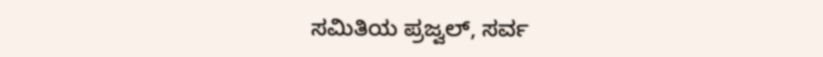ಸಮಿತಿಯ ಪ್ರಜ್ವಲ್, ಸರ್ವ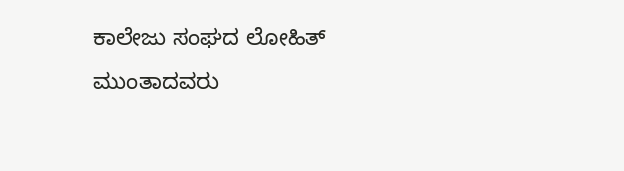ಕಾಲೇಜು ಸಂಘದ ಲೋಹಿತ್ ಮುಂತಾದವರು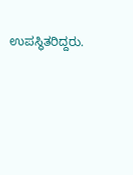ಉಪಸ್ಥಿತರಿದ್ದರು.